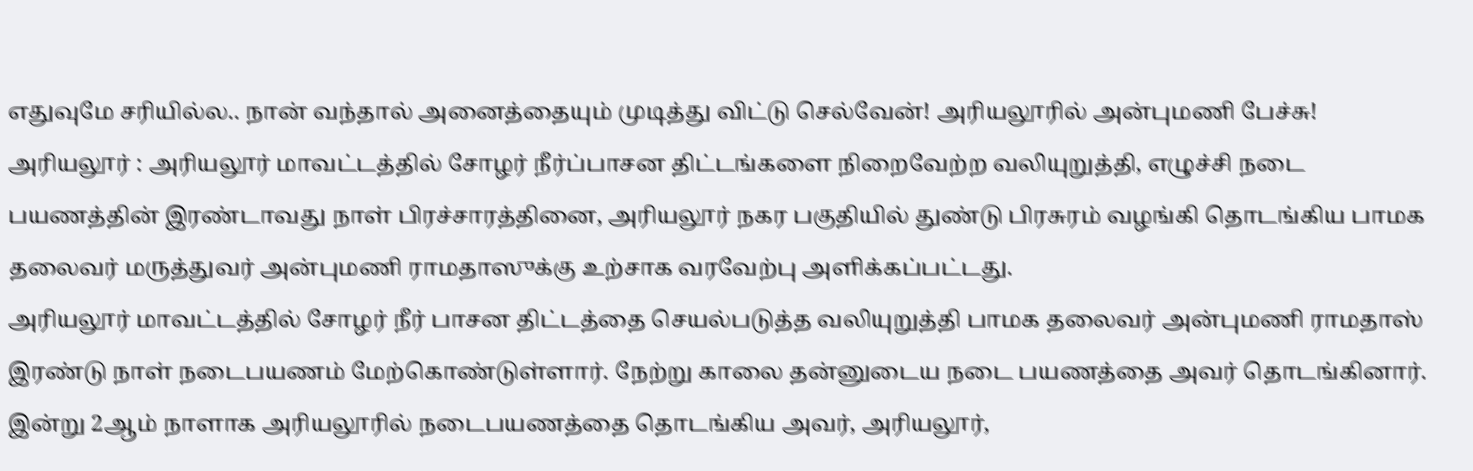எதுவுமே சரியில்ல.. நான் வந்தால் அனைத்தையும் முடித்து விட்டு செல்வேன்! அரியலூரில் அன்புமணி பேச்சு!
அரியலூர் : அரியலூர் மாவட்டத்தில் சோழர் நீர்ப்பாசன திட்டங்களை நிறைவேற்ற வலியுறுத்தி, எழுச்சி நடை பயணத்தின் இரண்டாவது நாள் பிரச்சாரத்தினை, அரியலூர் நகர பகுதியில் துண்டு பிரசுரம் வழங்கி தொடங்கிய பாமக தலைவர் மருத்துவர் அன்புமணி ராமதாஸுக்கு உற்சாக வரவேற்பு அளிக்கப்பட்டது.
அரியலூர் மாவட்டத்தில் சோழர் நீர் பாசன திட்டத்தை செயல்படுத்த வலியுறுத்தி பாமக தலைவர் அன்புமணி ராமதாஸ் இரண்டு நாள் நடைபயணம் மேற்கொண்டுள்ளார். நேற்று காலை தன்னுடைய நடை பயணத்தை அவர் தொடங்கினார்.
இன்று 2ஆம் நாளாக அரியலூரில் நடைபயணத்தை தொடங்கிய அவர், அரியலூர்,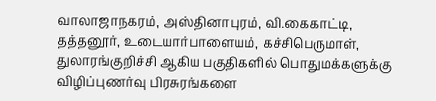வாலாஜாநகரம், அஸ்தினாபுரம், வி.கைகாட்டி, தத்தனூர், உடையார்பாளையம், கச்சிபெருமாள், துலாரங்குறிச்சி ஆகிய பகுதிகளில் பொதுமக்களுக்கு விழிப்புணர்வு பிரசுரங்களை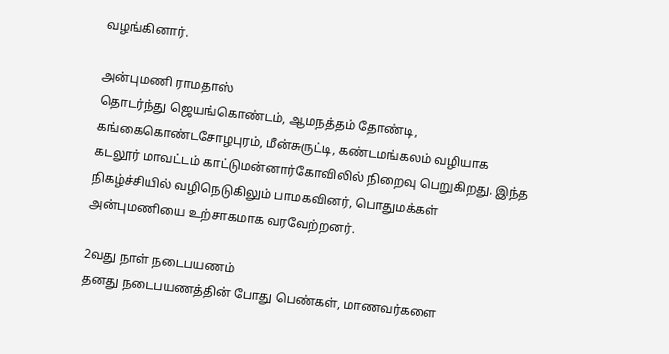வழங்கினார்.

அன்புமணி ராமதாஸ்
தொடர்ந்து ஜெயங்கொண்டம், ஆமநத்தம் தோண்டி, கங்கைகொண்டசோழபுரம், மீன்சுருட்டி, கண்டமங்கலம் வழியாக கடலூர் மாவட்டம் காட்டுமன்னார்கோவிலில் நிறைவு பெறுகிறது. இந்த நிகழ்ச்சியில் வழிநெடுகிலும் பாமகவினர், பொதுமக்கள் அன்புமணியை உற்சாகமாக வரவேற்றனர்.

2வது நாள் நடைபயணம்
தனது நடைபயணத்தின் போது பெண்கள், மாணவர்களை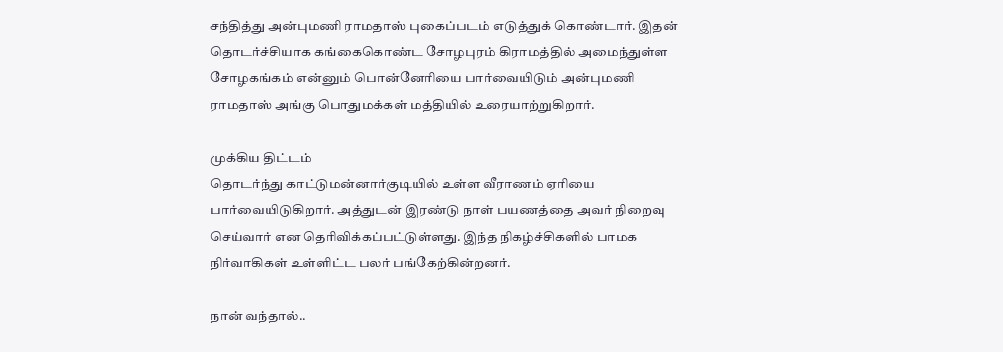சந்தித்து அன்புமணி ராமதாஸ் புகைப்படம் எடுத்துக் கொண்டார். இதன் தொடர்ச்சியாக கங்கைகொண்ட சோழபுரம் கிராமத்தில் அமைந்துள்ள சோழகங்கம் என்னும் பொன்னேரியை பார்வையிடும் அன்புமணி ராமதாஸ் அங்கு பொதுமக்கள் மத்தியில் உரையாற்றுகிறார்.

முக்கிய திட்டம்
தொடர்ந்து காட்டுமன்னார்குடியில் உள்ள வீராணம் ஏரியை பார்வையிடுகிறார். அத்துடன் இரண்டு நாள் பயணத்தை அவர் நிறைவு செய்வார் என தெரிவிக்கப்பட்டுள்ளது. இந்த நிகழ்ச்சிகளில் பாமக நிர்வாகிகள் உள்ளிட்ட பலர் பங்கேற்கின்றனர்.

நான் வந்தால்..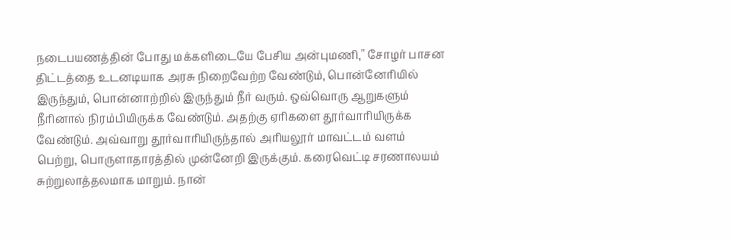நடைபயணத்தின் போது மக்களிடையே பேசிய அன்புமணி," சோழர் பாசன திட்டத்தை உடனடியாக அரசு நிறைவேற்ற வேண்டும், பொன்னேரியில் இருந்தும், பொன்னாற்றில் இருந்தும் நீர் வரும். ஒவ்வொரு ஆறுகளும் நீரினால் நிரம்பியிருக்க வேண்டும். அதற்கு ஏரிகளை தூர்வாரியிருக்க வேண்டும். அவ்வாறு தூர்வாரியிருந்தால் அரியலூர் மாவட்டம் வளம் பெற்று, பொருளாதாரத்தில் முன்னேறி இருக்கும். கரைவெட்டி சரணாலயம் சுற்றுலாத்தலமாக மாறும். நான்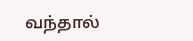வந்தால்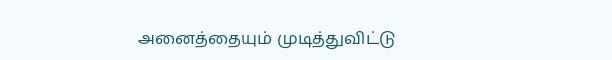அனைத்தையும் முடித்துவிட்டு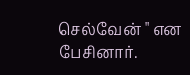செல்வேன் " என பேசினார்.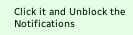Click it and Unblock the Notifications